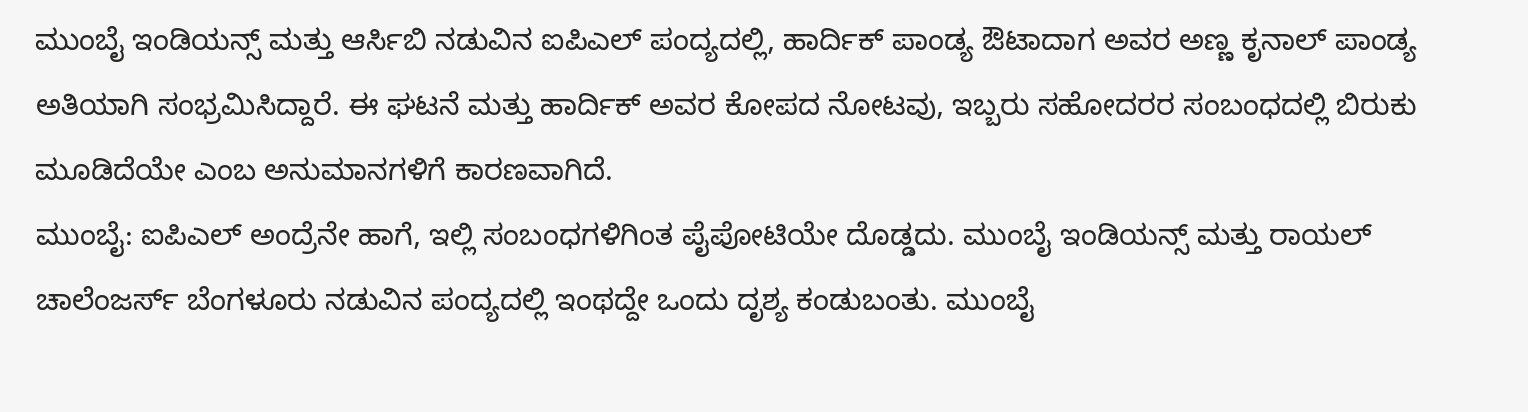ಮುಂಬೈ ಇಂಡಿಯನ್ಸ್ ಮತ್ತು ಆರ್ಸಿಬಿ ನಡುವಿನ ಐಪಿಎಲ್ ಪಂದ್ಯದಲ್ಲಿ, ಹಾರ್ದಿಕ್ ಪಾಂಡ್ಯ ಔಟಾದಾಗ ಅವರ ಅಣ್ಣ ಕೃನಾಲ್ ಪಾಂಡ್ಯ ಅತಿಯಾಗಿ ಸಂಭ್ರಮಿಸಿದ್ದಾರೆ. ಈ ಘಟನೆ ಮತ್ತು ಹಾರ್ದಿಕ್ ಅವರ ಕೋಪದ ನೋಟವು, ಇಬ್ಬರು ಸಹೋದರರ ಸಂಬಂಧದಲ್ಲಿ ಬಿರುಕು ಮೂಡಿದೆಯೇ ಎಂಬ ಅನುಮಾನಗಳಿಗೆ ಕಾರಣವಾಗಿದೆ.
ಮುಂಬೈ: ಐಪಿಎಲ್ ಅಂದ್ರೆನೇ ಹಾಗೆ, ಇಲ್ಲಿ ಸಂಬಂಧಗಳಿಗಿಂತ ಪೈಪೋಟಿಯೇ ದೊಡ್ಡದು. ಮುಂಬೈ ಇಂಡಿಯನ್ಸ್ ಮತ್ತು ರಾಯಲ್ ಚಾಲೆಂಜರ್ಸ್ ಬೆಂಗಳೂರು ನಡುವಿನ ಪಂದ್ಯದಲ್ಲಿ ಇಂಥದ್ದೇ ಒಂದು ದೃಶ್ಯ ಕಂಡುಬಂತು. ಮುಂಬೈ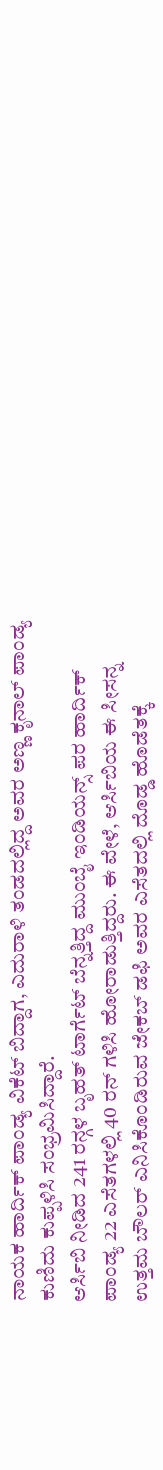ನಾಯಕ ಹಾರ್ದಿಕ್ ಪಾಂಡ್ಯ ವಿಕೆಟ್ ಬಿದ್ದಾಗ, ಎದುರಾಳಿ ತಂಡದಲ್ಲಿದ್ದ ಅವರ ಅಣ್ಣ ಕೃನಾಲ್ ಪಾಂಡ್ಯ ಕುಣಿದು ಕುಪ್ಪಳಿಸಿ ಸಂಭ್ರಮಿಸಿದ್ದಾರೆ.
ಆರ್ಸಿಬಿ ನೀಡಿದ 241 ರನ್ಗಳ ಬೃಹತ್ ಟಾರ್ಗೆಟ್ ಬೆನ್ನತ್ತಿದ್ದ ಮುಂಬೈ ಇಂಡಿಯನ್ಸ್ ಪರ ಹಾರ್ದಿಕ್ ಪಾಂಡ್ಯ 22 ಎಸೆತಗಳಲ್ಲಿ 40 ರನ್ ಗಳಿಸಿ ಹೋರಾಡುತ್ತಿದ್ದರು. ಈ ವೇಳೆ, ಆರ್ಸಿಬಿಯ ಈ ಸೀಸನ್ನ ಉತ್ತಮ ಬೌಲರ್ ಎನಿಸಿಕೊಂಡಿರುವ ಜೇಕಬ್ ಡಫಿ ಅವರ ಎಸೆತದಲ್ಲಿ ದೊಡ್ಡ ಹೊಡೆತಕ್ಕೆ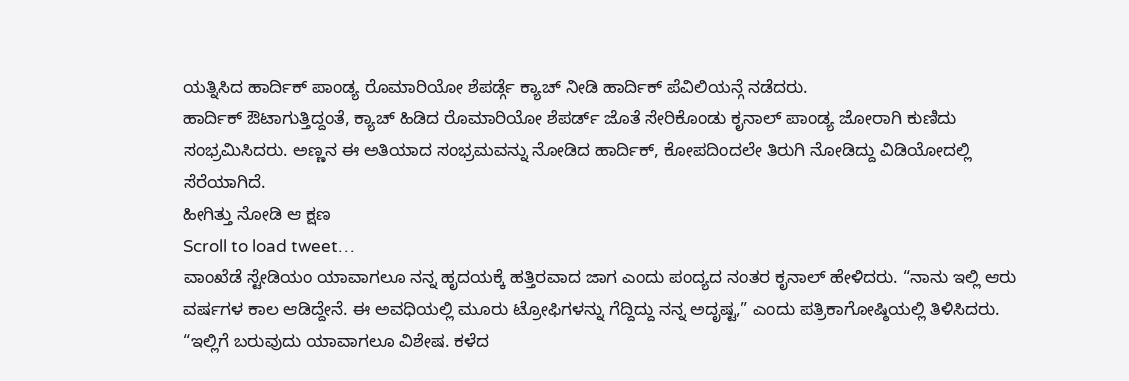ಯತ್ನಿಸಿದ ಹಾರ್ದಿಕ್ ಪಾಂಡ್ಯ ರೊಮಾರಿಯೋ ಶೆಪರ್ಡ್ಗೆ ಕ್ಯಾಚ್ ನೀಡಿ ಹಾರ್ದಿಕ್ ಪೆವಿಲಿಯನ್ಗೆ ನಡೆದರು.
ಹಾರ್ದಿಕ್ ಔಟಾಗುತ್ತಿದ್ದಂತೆ, ಕ್ಯಾಚ್ ಹಿಡಿದ ರೊಮಾರಿಯೋ ಶೆಪರ್ಡ್ ಜೊತೆ ಸೇರಿಕೊಂಡು ಕೃನಾಲ್ ಪಾಂಡ್ಯ ಜೋರಾಗಿ ಕುಣಿದು ಸಂಭ್ರಮಿಸಿದರು. ಅಣ್ಣನ ಈ ಅತಿಯಾದ ಸಂಭ್ರಮವನ್ನು ನೋಡಿದ ಹಾರ್ದಿಕ್, ಕೋಪದಿಂದಲೇ ತಿರುಗಿ ನೋಡಿದ್ದು ವಿಡಿಯೋದಲ್ಲಿ ಸೆರೆಯಾಗಿದೆ.
ಹೀಗಿತ್ತು ನೋಡಿ ಆ ಕ್ಷಣ
Scroll to load tweet…
ವಾಂಖೆಡೆ ಸ್ಟೇಡಿಯಂ ಯಾವಾಗಲೂ ನನ್ನ ಹೃದಯಕ್ಕೆ ಹತ್ತಿರವಾದ ಜಾಗ ಎಂದು ಪಂದ್ಯದ ನಂತರ ಕೃನಾಲ್ ಹೇಳಿದರು. “ನಾನು ಇಲ್ಲಿ ಆರು ವರ್ಷಗಳ ಕಾಲ ಆಡಿದ್ದೇನೆ. ಈ ಅವಧಿಯಲ್ಲಿ ಮೂರು ಟ್ರೋಫಿಗಳನ್ನು ಗೆದ್ದಿದ್ದು ನನ್ನ ಅದೃಷ್ಟ,” ಎಂದು ಪತ್ರಿಕಾಗೋಷ್ಠಿಯಲ್ಲಿ ತಿಳಿಸಿದರು.
“ಇಲ್ಲಿಗೆ ಬರುವುದು ಯಾವಾಗಲೂ ವಿಶೇಷ. ಕಳೆದ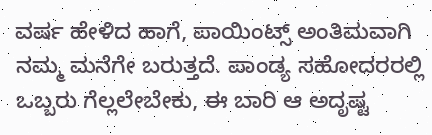ವರ್ಷ ಹೇಳಿದ ಹಾಗೆ, ಪಾಯಿಂಟ್ಸ್ ಅಂತಿಮವಾಗಿ ನಮ್ಮ ಮನೆಗೇ ಬರುತ್ತದೆ. ಪಾಂಡ್ಯ ಸಹೋದರರಲ್ಲಿ ಒಬ್ಬರು ಗೆಲ್ಲಲೇಬೇಕು, ಈ ಬಾರಿ ಆ ಅದೃಷ್ಟ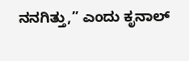ನನಗಿತ್ತು,” ಎಂದು ಕೃನಾಲ್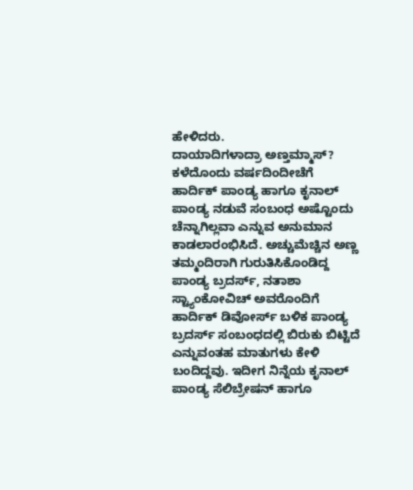ಹೇಳಿದರು.
ದಾಯಾದಿಗಳಾದ್ರಾ ಅಣ್ತಮ್ಮಾಸ್?
ಕಳೆದೊಂದು ವರ್ಷದಿಂದೀಚೆಗೆ ಹಾರ್ದಿಕ್ ಪಾಂಡ್ಯ ಹಾಗೂ ಕೃನಾಲ್ ಪಾಂಡ್ಯ ನಡುವೆ ಸಂಬಂಧ ಅಷ್ಟೊಂದು ಚೆನ್ನಾಗಿಲ್ಲವಾ ಎನ್ನುವ ಅನುಮಾನ ಕಾಡಲಾರಂಭಿಸಿದೆ. ಅಚ್ಚುಮೆಚ್ಚಿನ ಅಣ್ಣ ತಮ್ಮಂದಿರಾಗಿ ಗುರುತಿಸಿಕೊಂಡಿದ್ದ ಪಾಂಡ್ಯ ಬ್ರದರ್ಸ್, ನತಾಶಾ ಸ್ಟ್ಯಾಂಕೋವಿಚ್ ಅವರೊಂದಿಗೆ ಹಾರ್ದಿಕ್ ಡಿವೋರ್ಸ್ ಬಳಿಕ ಪಾಂಡ್ಯ ಬ್ರದರ್ಸ್ ಸಂಬಂಧದಲ್ಲಿ ಬಿರುಕು ಬಿಟ್ಟಿದೆ ಎನ್ನುವಂತಹ ಮಾತುಗಳು ಕೇಳಿ ಬಂದಿದ್ದವು. ಇದೀಗ ನಿನ್ನೆಯ ಕೃನಾಲ್ ಪಾಂಡ್ಯ ಸೆಲಿಬ್ರೇಷನ್ ಹಾಗೂ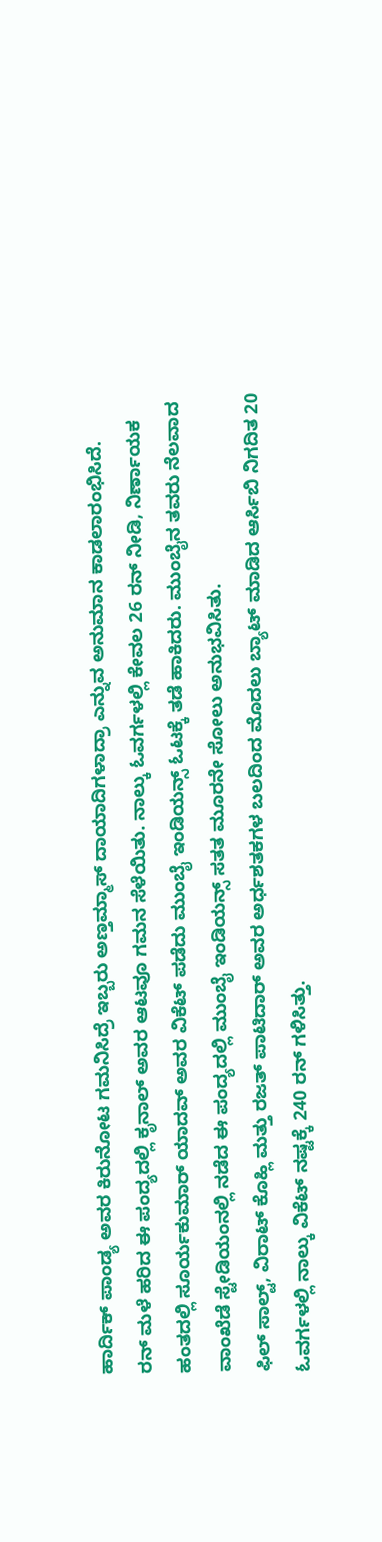ಹಾರ್ದಿಕ್ ಪಾಂಡ್ಯ ಅವರ ಕಿರುನೋಟ ಗಮನಿಸಿದ್ರೆ ಇಬ್ಬರು ಅಣ್ತಮ್ಮಾಸ್ ದಾಯಾದಿಗಳಾದ್ರಾ ಎನ್ನುವ ಅನುಮಾನ ಕಾಡಲಾರಂಭಿಸಿದೆ.
ರನ್ ಮಳೆ ಹರಿದ ಈ ಪಂದ್ಯದಲ್ಲಿ ಕೃನಾಲ್ ಅವರ ಆಟವೂ ಗಮನ ಸೆಳೆಯಿತು. ನಾಲ್ಕು ಓವರ್ಗಳಲ್ಲಿ ಕೇವಲ 26 ರನ್ ನೀಡಿ, ನಿರ್ಣಾಯಕ ಹಂತದಲ್ಲಿ ಸೂರ್ಯಕುಮಾರ್ ಯಾದವ್ ಅವರ ವಿಕೆಟ್ ಪಡೆದು ಮುಂಬೈ ಇಂಡಿಯನ್ಸ್ ಓಟಕ್ಕೆ ತಡೆ ಹಾಕಿದರು. ಮುಂಬೈನ ತವರು ನೆಲವಾದ ವಾಂಖೆಡೆ ಸ್ಟೇಡಿಯಂನಲ್ಲಿ ನಡೆದ ಈ ಪಂದ್ಯದಲ್ಲಿ ಮುಂಬೈ ಇಂಡಿಯನ್ಸ್ ಸತತ ಮೂರನೇ ಸೋಲು ಅನುಭವಿಸಿತು.
ಫಿಲ್ ಸಾಲ್ಟ್, ವಿರಾಟ್ ಕೊಹ್ಲಿ ಮತ್ತು ರಜತ್ ಪಾಟಿದಾರ್ ಅವರ ಅರ್ಧಶತಕಗಳ ಬಲದಿಂದ ಮೊದಲು ಬ್ಯಾಟ್ ಮಾಡಿದ ಆರ್ಸಿಬಿ ನಿಗದಿತ 20 ಓವರ್ಗಳಲ್ಲಿ ನಾಲ್ಕು ವಿಕೆಟ್ ನಷ್ಟಕ್ಕೆ 240 ರನ್ ಗಳಿಸಿತ್ತು.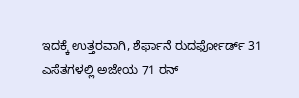ಇದಕ್ಕೆ ಉತ್ತರವಾಗಿ, ಶೆರ್ಫಾನೆ ರುದರ್ಫೋರ್ಡ್ 31 ಎಸೆತಗಳಲ್ಲಿ ಅಜೇಯ 71 ರನ್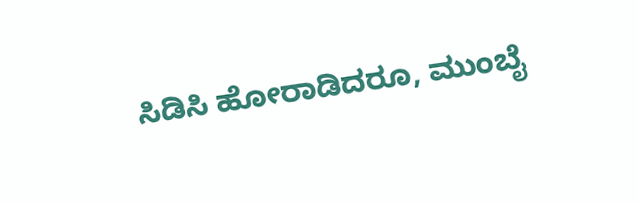ಸಿಡಿಸಿ ಹೋರಾಡಿದರೂ, ಮುಂಬೈ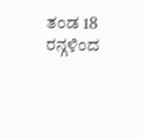ತಂಡ 18 ರನ್ಗಳಿಂದ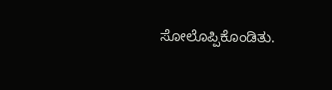ಸೋಲೊಪ್ಪಿಕೊಂಡಿತು.